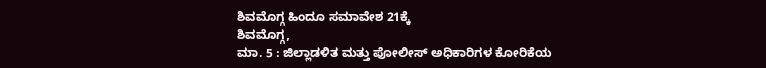ಶಿವಮೊಗ್ಗ ಹಿಂದೂ ಸಮಾವೇಶ 21ಕ್ಕೆ
ಶಿವಮೊಗ್ಗ,
ಮಾ. 5 : ಜಿಲ್ಲಾಡಳಿತ ಮತ್ತು ಪೋಲೀಸ್ ಅಧಿಕಾರಿಗಳ ಕೋರಿಕೆಯ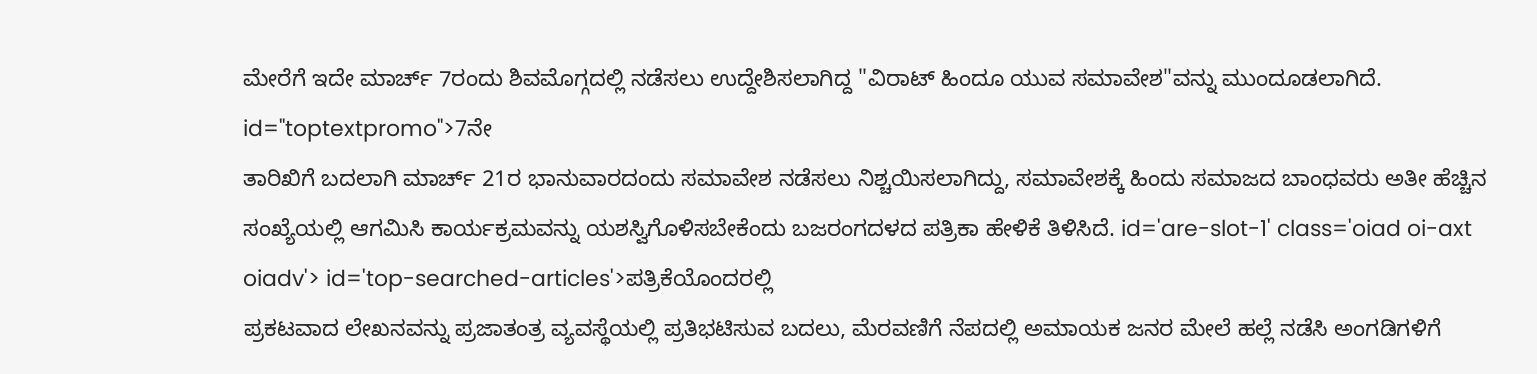ಮೇರೆಗೆ ಇದೇ ಮಾರ್ಚ್ 7ರಂದು ಶಿವಮೊಗ್ಗದಲ್ಲಿ ನಡೆಸಲು ಉದ್ದೇಶಿಸಲಾಗಿದ್ದ "ವಿರಾಟ್ ಹಿಂದೂ ಯುವ ಸಮಾವೇಶ"ವನ್ನು ಮುಂದೂಡಲಾಗಿದೆ. id="toptextpromo">7ನೇ
ತಾರಿಖಿಗೆ ಬದಲಾಗಿ ಮಾರ್ಚ್ 21ರ ಭಾನುವಾರದಂದು ಸಮಾವೇಶ ನಡೆಸಲು ನಿಶ್ಚಯಿಸಲಾಗಿದ್ದು, ಸಮಾವೇಶಕ್ಕೆ ಹಿಂದು ಸಮಾಜದ ಬಾಂಧವರು ಅತೀ ಹೆಚ್ಚಿನ ಸಂಖ್ಯೆಯಲ್ಲಿ ಆಗಮಿಸಿ ಕಾರ್ಯಕ್ರಮವನ್ನು ಯಶಸ್ವಿಗೊಳಿಸಬೇಕೆಂದು ಬಜರಂಗದಳದ ಪತ್ರಿಕಾ ಹೇಳಿಕೆ ತಿಳಿಸಿದೆ. id='are-slot-1' class='oiad oi-axt oiadv'> id='top-searched-articles'>ಪತ್ರಿಕೆಯೊಂದರಲ್ಲಿ
ಪ್ರಕಟವಾದ ಲೇಖನವನ್ನು ಪ್ರಜಾತಂತ್ರ ವ್ಯವಸ್ಥೆಯಲ್ಲಿ ಪ್ರತಿಭಟಿಸುವ ಬದಲು, ಮೆರವಣಿಗೆ ನೆಪದಲ್ಲಿ ಅಮಾಯಕ ಜನರ ಮೇಲೆ ಹಲ್ಲೆ ನಡೆಸಿ ಅಂಗಡಿಗಳಿಗೆ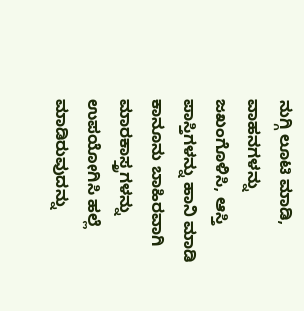ನುಗ್ಗಿ ಲೂಟಿ ಮಾಡಿ, ವಾಹನಗಳನ್ನು ಜಖಂಗೊಳಿಸಿ, ಆಸ್ತಿ ಪಾಸ್ತಿಗಳನ್ನು ಹಾನಿ ಮಾಡಿ ಕಾನೂನು ಬಾಹಿರವಾಗಿ ಮಾರಕಾಸ್ತ್ರಗಳನ್ನು ಉಪಯೋಗಿಸಿ ಹಲ್ಲೆ ಮಾಡಿರುವುದನ್ನು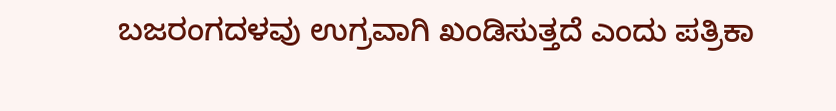ಬಜರಂಗದಳವು ಉಗ್ರವಾಗಿ ಖಂಡಿಸುತ್ತದೆ ಎಂದು ಪತ್ರಿಕಾ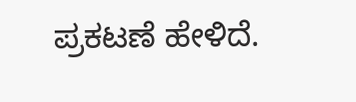ಪ್ರಕಟಣೆ ಹೇಳಿದೆ.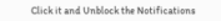Click it and Unblock the Notifications